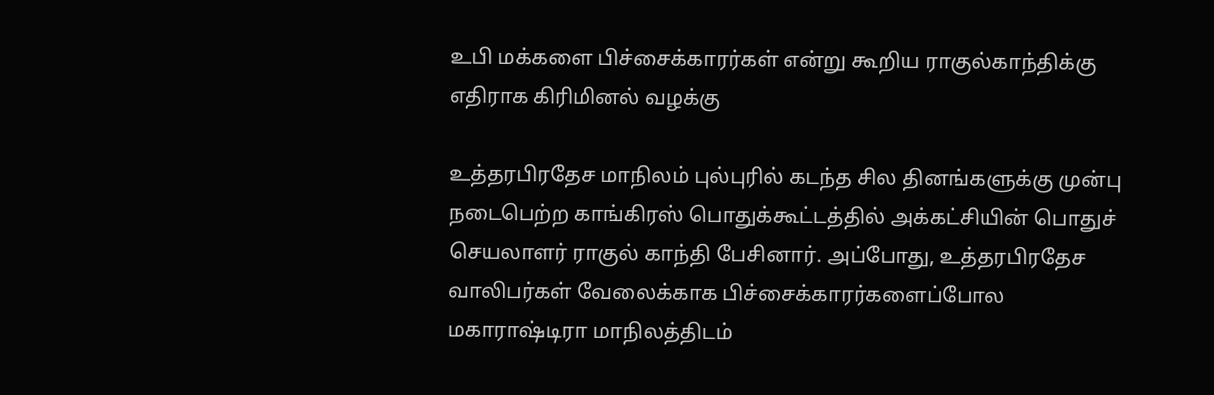உபி மக்களை பிச்சைக்காரர்கள் என்று கூறிய ராகுல்காந்திக்கு எதிராக கிரிமினல் வழக்கு

உத்தரபிரதேச மாநிலம் புல்புரில் கடந்த சில தினங்களுக்கு முன்பு நடைபெற்ற காங்கிரஸ் பொதுக்கூட்டத்தில் அக்கட்சியின் பொதுச் செயலாளர் ராகுல் காந்தி பேசினார். அப்போது, உத்தரபிரதேச வாலிபர்கள் வேலைக்காக பிச்சைக்காரர்களைப்போல மகாராஷ்டிரா மாநிலத்திடம்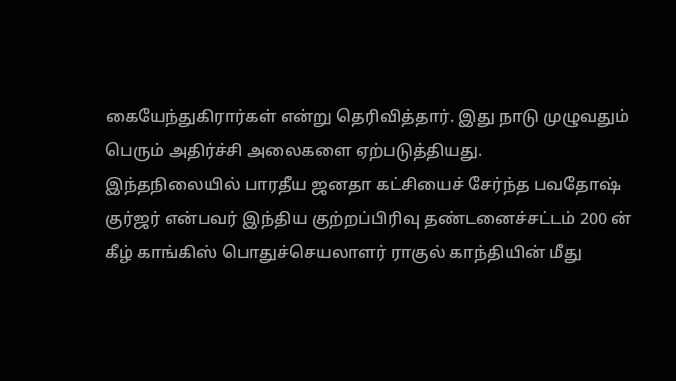கையேந்துகிரார்கள் என்று தெரிவித்தார். இது நாடு முழுவதும் பெரும் அதிர்ச்சி அலைகளை ஏற்படுத்தியது.
இந்தநிலையில் பாரதீய ஜனதா கட்சியைச் சேர்ந்த பவதோஷ் குர்ஜர் என்பவர் இந்திய குற்றப்பிரிவு தண்டனைச்சட்டம் 200 ன் கீழ் காங்கிஸ் பொதுச்செயலாளர் ராகுல் காந்தியின் மீது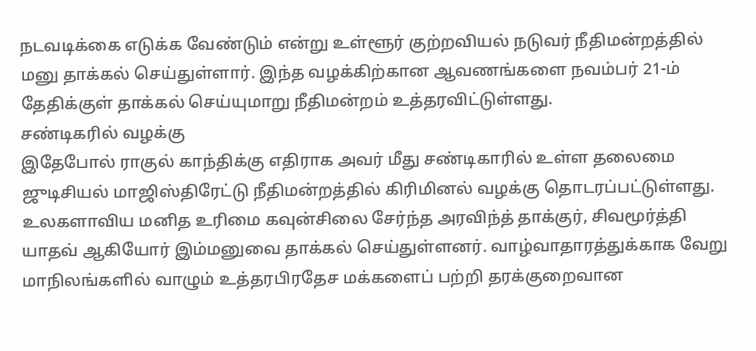நடவடிக்கை எடுக்க வேண்டும் என்று உள்ளூர் குற்றவியல் நடுவர் நீதிமன்றத்தில் மனு தாக்கல் செய்துள்ளார். இந்த வழக்கிற்கான ஆவணங்களை நவம்பர் 21-ம் தேதிக்குள் தாக்கல் செய்யுமாறு நீதிமன்றம் உத்தரவிட்டுள்ளது.
சண்டிகரில் வழக்கு
இதேபோல் ராகுல் காந்திக்கு எதிராக அவர் மீது சண்டிகாரில் உள்ள தலைமை ஜுடிசியல் மாஜிஸ்திரேட்டு நீதிமன்றத்தில் கிரிமினல் வழக்கு தொடரப்பட்டுள்ளது. உலகளாவிய மனித உரிமை கவுன்சிலை சேர்ந்த அரவிந்த் தாக்குர், சிவமூர்த்தி யாதவ் ஆகியோர் இம்மனுவை தாக்கல் செய்துள்ளனர். வாழ்வாதாரத்துக்காக வேறு மாநிலங்களில் வாழும் உத்தரபிரதேச மக்களைப் பற்றி தரக்குறைவான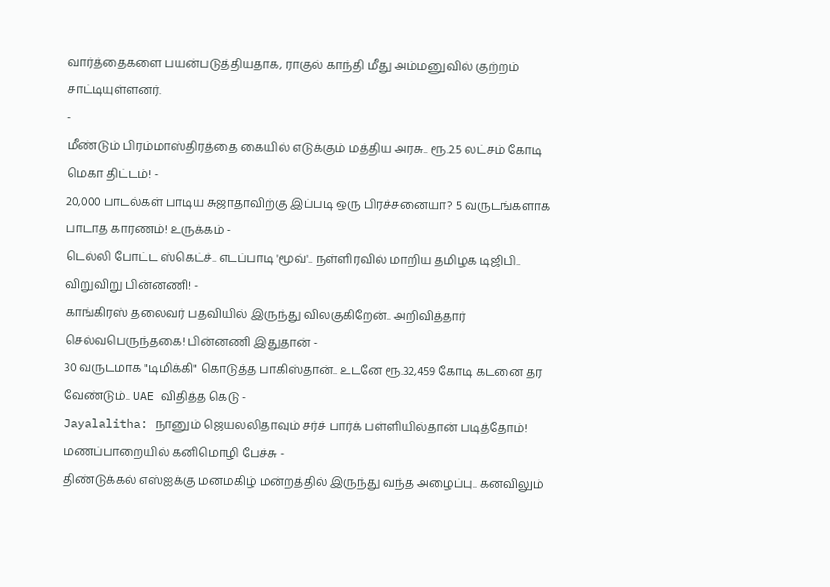வார்த்தைகளை பயன்படுத்தியதாக, ராகுல் காந்தி மீது அம்மனுவில் குற்றம் சாட்டியுள்ளனர்.
-
மீண்டும் பிரம்மாஸ்திரத்தை கையில் எடுக்கும் மத்திய அரசு.. ரூ.2.5 லட்சம் கோடி மெகா திட்டம்! -
20,000 பாடல்கள் பாடிய சுஜாதாவிற்கு இப்படி ஒரு பிரச்சனையா? 5 வருடங்களாக பாடாத காரணம்! உருக்கம் -
டெல்லி போட்ட ஸ்கெட்ச்.. எடப்பாடி 'மூவ்'.. நள்ளிரவில் மாறிய தமிழக டிஜிபி.. விறுவிறு பின்னணி! -
காங்கிரஸ் தலைவர் பதவியில் இருந்து விலகுகிறேன்.. அறிவித்தார் செல்வபெருந்தகை! பின்னணி இதுதான் -
30 வருடமாக "டிமிக்கி" கொடுத்த பாகிஸ்தான்.. உடனே ரூ.32,459 கோடி கடனை தர வேண்டும்.. UAE விதித்த கெடு -
Jayalalitha: நானும் ஜெயலலிதாவும் சர்ச் பார்க் பள்ளியில்தான் படித்தோம்! மணப்பாறையில் கனிமொழி பேச்சு -
திண்டுக்கல் எஸ்ஐக்கு மனமகிழ் மன்றத்தில் இருந்து வந்த அழைப்பு.. கனவிலும்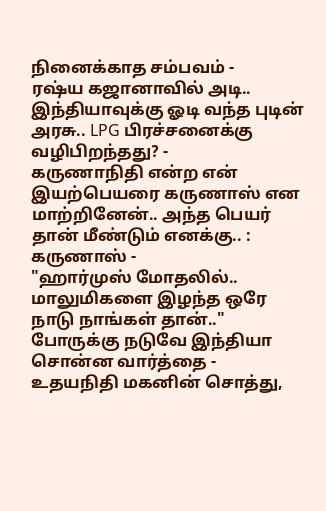நினைக்காத சம்பவம் -
ரஷ்ய கஜானாவில் அடி.. இந்தியாவுக்கு ஓடி வந்த புடின் அரசு.. LPG பிரச்சனைக்கு வழிபிறந்தது? -
கருணாநிதி என்ற என் இயற்பெயரை கருணாஸ் என மாற்றினேன்.. அந்த பெயர் தான் மீண்டும் எனக்கு.. : கருணாஸ் -
"ஹார்முஸ் மோதலில்.. மாலுமிகளை இழந்த ஒரே நாடு நாங்கள் தான்.." போருக்கு நடுவே இந்தியா சொன்ன வார்த்தை -
உதயநிதி மகனின் சொத்து,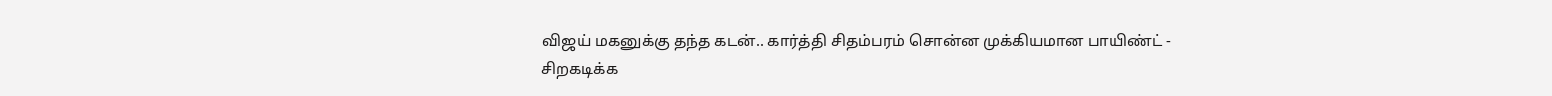விஜய் மகனுக்கு தந்த கடன்.. கார்த்தி சிதம்பரம் சொன்ன முக்கியமான பாயிண்ட் -
சிறகடிக்க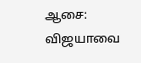ஆசை: விஜயாவை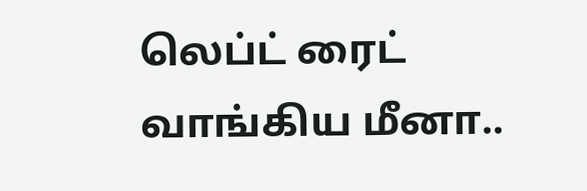லெப்ட் ரைட் வாங்கிய மீனா..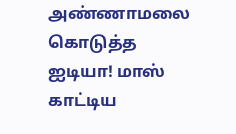அண்ணாமலை கொடுத்த ஐடியா! மாஸ் காட்டிய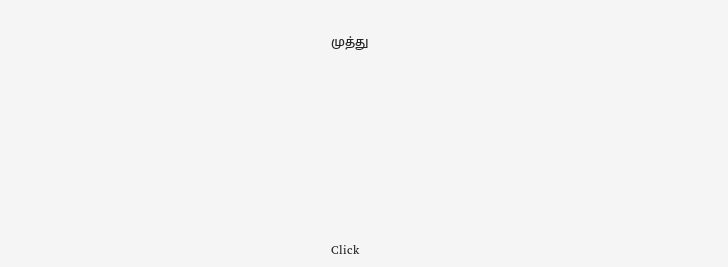முத்து












Click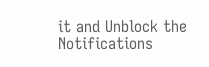it and Unblock the Notifications